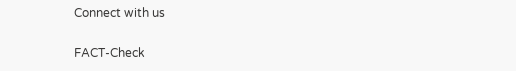Connect with us

FACT-Check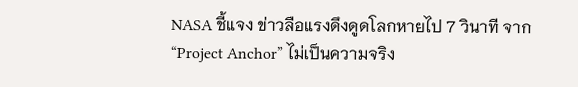NASA ชี้แจง ข่าวลือแรงดึงดูดโลกหายไป 7 วินาที จาก “Project Anchor” ไม่เป็นความจริง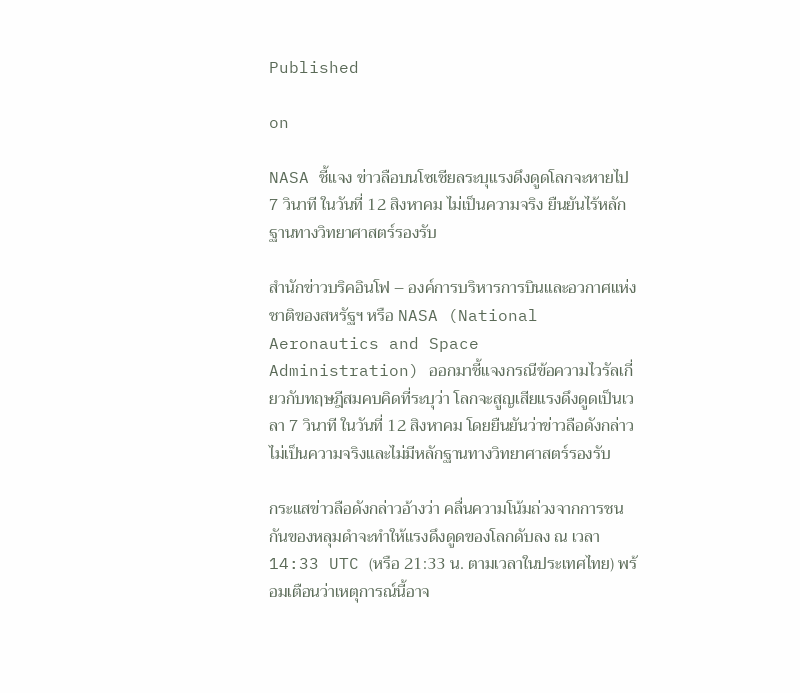Published

on

NASA ชี้แจง ข่าวลือบนโซเชียลระบุแรงดึงดูดโลกจะหายไป 7 วินาที ในวันที่ 12 สิงหาคม ไม่เป็นความจริง ยืนยันไร้หลักฐานทางวิทยาศาสตร์รองรับ

สำนักข่าวบริคอินโฟ – องค์การบริหารการบินและอวกาศแห่งชาติของสหรัฐฯ หรือ NASA (National Aeronautics and Space Administration) ออกมาชี้แจงกรณีข้อความไวรัลเกี่ยวกับทฤษฎีสมคบคิดที่ระบุว่า โลกจะสูญเสียแรงดึงดูดเป็นเวลา 7 วินาที ในวันที่ 12 สิงหาคม โดยยืนยันว่าข่าวลือดังกล่าวไม่เป็นความจริงและไม่มีหลักฐานทางวิทยาศาสตร์รองรับ

กระแสข่าวลือดังกล่าวอ้างว่า คลื่นความโน้มถ่วงจากการชนกันของหลุมดำจะทำให้แรงดึงดูดของโลกดับลง ณ เวลา 14:33 UTC (หรือ 21:33 น. ตามเวลาในประเทศไทย) พร้อมเตือนว่าเหตุการณ์นี้อาจ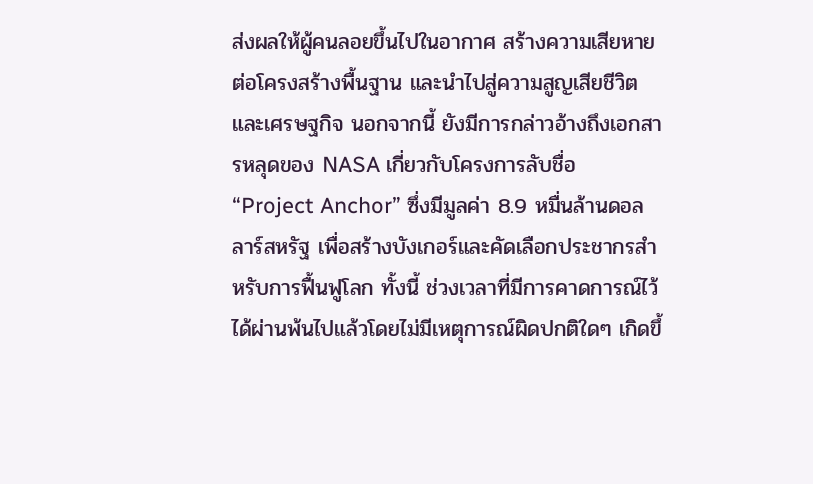ส่งผลให้ผู้คนลอยขึ้นไปในอากาศ สร้างความเสียหายต่อโครงสร้างพื้นฐาน และนำไปสู่ความสูญเสียชีวิตและเศรษฐกิจ นอกจากนี้ ยังมีการกล่าวอ้างถึงเอกสารหลุดของ NASA เกี่ยวกับโครงการลับชื่อ “Project Anchor” ซึ่งมีมูลค่า 8.9 หมื่นล้านดอลลาร์สหรัฐ เพื่อสร้างบังเกอร์และคัดเลือกประชากรสำหรับการฟื้นฟูโลก ทั้งนี้ ช่วงเวลาที่มีการคาดการณ์ไว้ได้ผ่านพ้นไปแล้วโดยไม่มีเหตุการณ์ผิดปกติใดๆ เกิดขึ้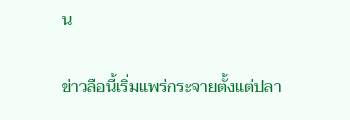น

ข่าวลือนี้เริ่มแพร่กระจายตั้งแต่ปลา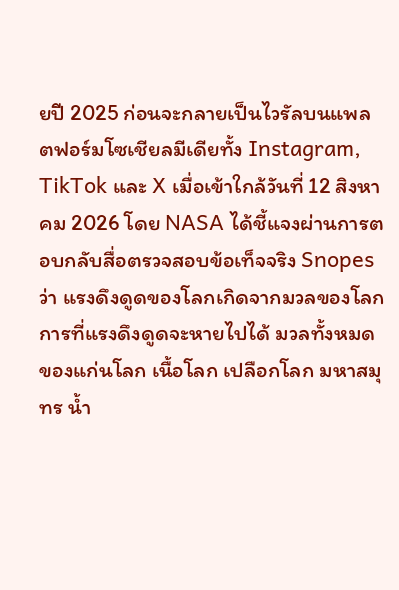ยปี 2025 ก่อนจะกลายเป็นไวรัลบนแพลตฟอร์มโซเชียลมีเดียทั้ง Instagram, TikTok และ X เมื่อเข้าใกล้วันที่ 12 สิงหาคม 2026 โดย NASA ได้ชี้แจงผ่านการตอบกลับสื่อตรวจสอบข้อเท็จจริง Snopes ว่า แรงดึงดูดของโลกเกิดจากมวลของโลก การที่แรงดึงดูดจะหายไปได้ มวลทั้งหมดของแก่นโลก เนื้อโลก เปลือกโลก มหาสมุทร น้ำ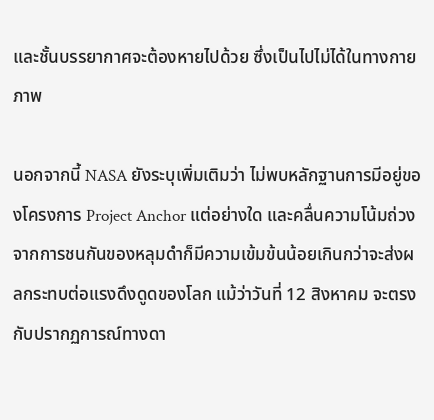และชั้นบรรยากาศจะต้องหายไปด้วย ซึ่งเป็นไปไม่ได้ในทางกายภาพ

นอกจากนี้ NASA ยังระบุเพิ่มเติมว่า ไม่พบหลักฐานการมีอยู่ของโครงการ Project Anchor แต่อย่างใด และคลื่นความโน้มถ่วงจากการชนกันของหลุมดำก็มีความเข้มข้นน้อยเกินกว่าจะส่งผลกระทบต่อแรงดึงดูดของโลก แม้ว่าวันที่ 12 สิงหาคม จะตรงกับปรากฏการณ์ทางดา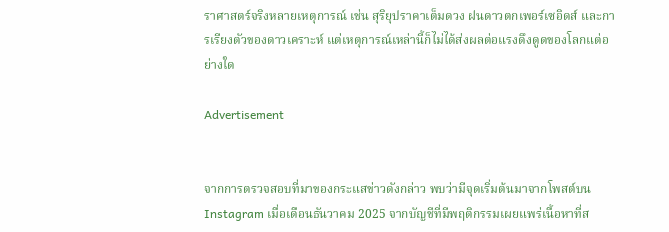ราศาสตร์จริงหลายเหตุการณ์ เช่น สุริยุปราคาเต็มดวง ฝนดาวตกเพอร์เซอิดส์ และการเรียงตัวของดาวเคราะห์ แต่เหตุการณ์เหล่านี้ก็ไม่ได้ส่งผลต่อแรงดึงดูดของโลกแต่อย่างใด

Advertisement


จากการตรวจสอบที่มาของกระแสข่าวดังกล่าว พบว่ามีจุดเริ่มต้นมาจากโพสต์บน Instagram เมื่อเดือนธันวาคม 2025 จากบัญชีที่มีพฤติกรรมเผยแพร่เนื้อหาที่ส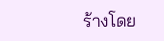ร้างโดย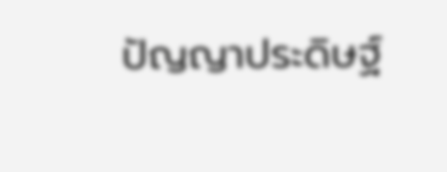ปัญญาประดิษฐ์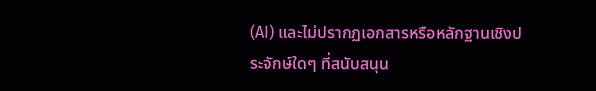(AI) และไม่ปรากฏเอกสารหรือหลักฐานเชิงประจักษ์ใดๆ ที่สนับสนุน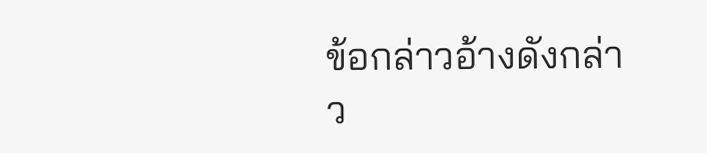ข้อกล่าวอ้างดังกล่าว